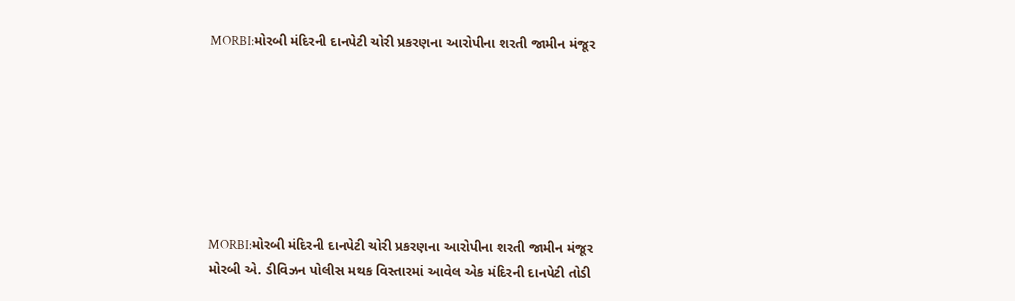MORBI:મોરબી મંદિરની દાનપેટી ચોરી પ્રકરણના આરોપીના શરતી જામીન મંજૂર







MORBI:મોરબી મંદિરની દાનપેટી ચોરી પ્રકરણના આરોપીના શરતી જામીન મંજૂર
મોરબી એ. ડીવિઝન પોલીસ મથક વિસ્તારમાં આવેલ એક મંદિરની દાનપેટી તોડી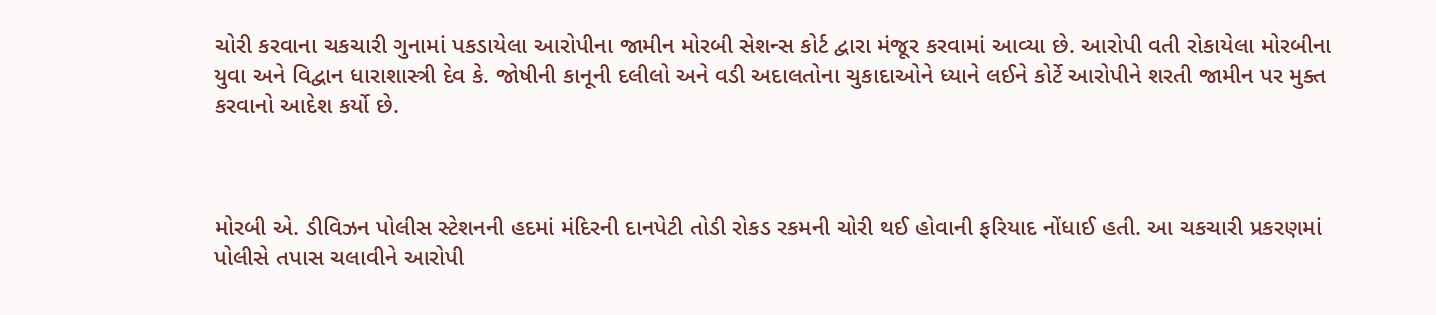ચોરી કરવાના ચકચારી ગુનામાં પકડાયેલા આરોપીના જામીન મોરબી સેશન્સ કોર્ટ દ્વારા મંજૂર કરવામાં આવ્યા છે. આરોપી વતી રોકાયેલા મોરબીના યુવા અને વિદ્વાન ધારાશાસ્ત્રી દેવ કે. જોષીની કાનૂની દલીલો અને વડી અદાલતોના ચુકાદાઓને ધ્યાને લઈને કોર્ટે આરોપીને શરતી જામીન પર મુક્ત કરવાનો આદેશ કર્યો છે.



મોરબી એ. ડીવિઝન પોલીસ સ્ટેશનની હદમાં મંદિરની દાનપેટી તોડી રોકડ રકમની ચોરી થઈ હોવાની ફરિયાદ નોંધાઈ હતી. આ ચકચારી પ્રકરણમાં પોલીસે તપાસ ચલાવીને આરોપી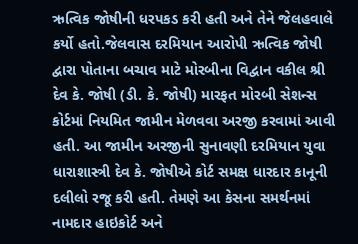ઋત્વિક જોષીની ધરપકડ કરી હતી અને તેને જેલહવાલે કર્યો હતો.જેલવાસ દરમિયાન આરોપી ઋત્વિક જોષી દ્વારા પોતાના બચાવ માટે મોરબીના વિદ્વાન વકીલ શ્રી દેવ કે. જોષી (ડી. કે. જોષી) મારફત મોરબી સેશન્સ કોર્ટમાં નિયમિત જામીન મેળવવા અરજી કરવામાં આવી હતી. આ જામીન અરજીની સુનાવણી દરમિયાન યુવા ધારાશાસ્ત્રી દેવ કે. જોષીએ કોર્ટ સમક્ષ ધારદાર કાનૂની દલીલો રજૂ કરી હતી. તેમણે આ કેસના સમર્થનમાં નામદાર હાઇકોર્ટ અને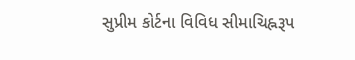સુપ્રીમ કોર્ટના વિવિધ સીમાચિહ્નરૂપ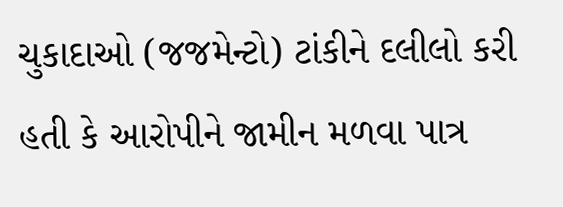ચુકાદાઓ (જજમેન્ટો) ટાંકીને દલીલો કરી હતી કે આરોપીને જામીન મળવા પાત્ર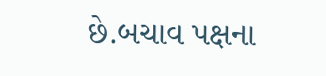છે.બચાવ પક્ષના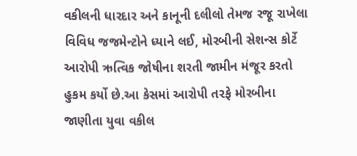વકીલની ધારદાર અને કાનૂની દલીલો તેમજ રજૂ રાખેલા વિવિધ જજમેન્ટોને ધ્યાને લઈ, મોરબીની સેશન્સ કોર્ટે આરોપી ઋત્વિક જોષીના શરતી જામીન મંજૂર કરતો હુકમ કર્યો છે.આ કેસમાં આરોપી તરફે મોરબીના જાણીતા યુવા વકીલ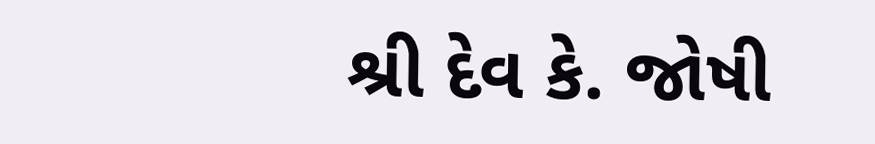શ્રી દેવ કે. જોષી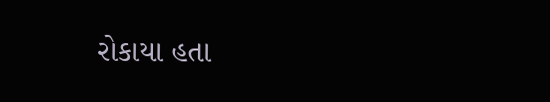રોકાયા હતા